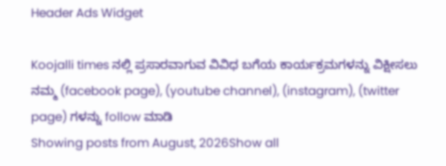Header Ads Widget

Koojalli times ನಲ್ಲಿ ಪ್ರಸಾರವಾಗುವ ವಿವಿಧ ಬಗೆಯ ಕಾರ್ಯಕ್ರಮಗಳನ್ನು ವಿಕ್ಷೀಸಲು ನಮ್ಮ (facebook page), (youtube channel), (instagram), (twitter page) ಗಳನ್ನು follow ಮಾಡಿ
Showing posts from August, 2026Show all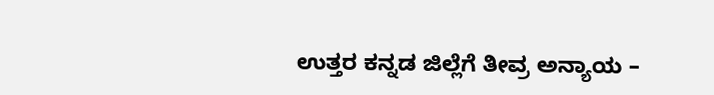ಉತ್ತರ ಕನ್ನಡ ಜಿಲ್ಲೆಗೆ ತೀವ್ರ ಅನ್ಯಾಯ –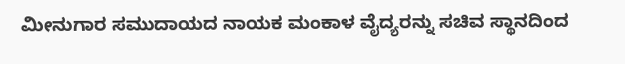ಮೀನುಗಾರ ಸಮುದಾಯದ ನಾಯಕ ಮಂಕಾಳ ವೈದ್ಯರನ್ನು ಸಚಿವ ಸ್ಥಾನದಿಂದ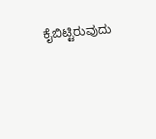ಕೈಬಿಟ್ಟಿರುವುದು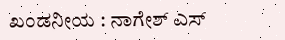ಖಂಡನೀಯ : ನಾಗೇಶ್ ಎಸ್